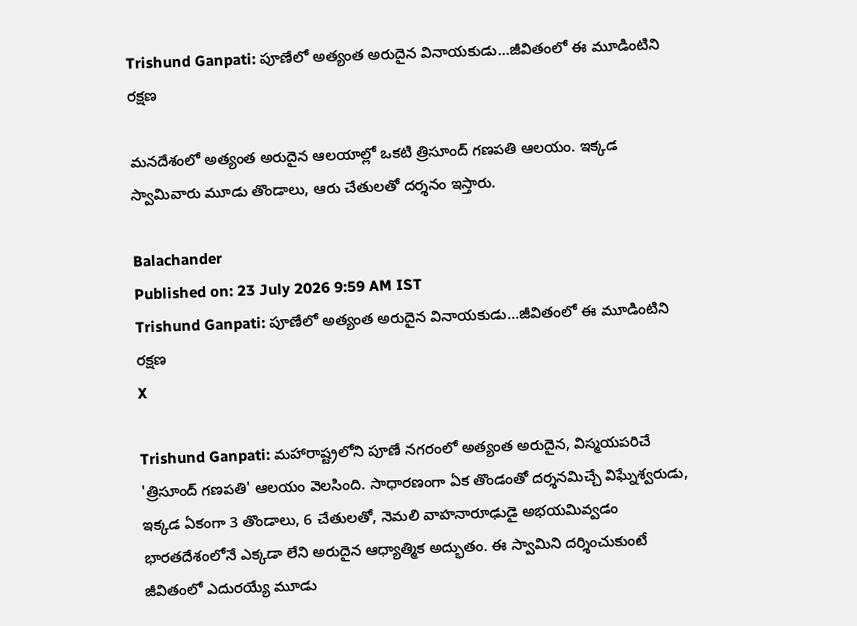Trishund Ganpati: పూణేలో అత్యంత అరుదైన వినాయకుడు...జీవితంలో ఈ మూడింటిని రక్షణ

మనదేశంలో అత్యంత అరుదైన ఆలయాల్లో ఒకటి త్రిసూంద్‌ గణపతి ఆలయం. ఇక్కడ స్వామివారు మూడు తొండాలు, ఆరు చేతులతో దర్శనం ఇస్తారు.

Balachander
Published on: 23 July 2026 9:59 AM IST
Trishund Ganpati: పూణేలో అత్యంత అరుదైన వినాయకుడు...జీవితంలో ఈ మూడింటిని రక్షణ
X

Trishund Ganpati: మహారాష్ట్రలోని పూణే నగరంలో అత్యంత అరుదైన, విస్మయపరిచే 'త్రిసూంద్ గణపతి' ఆలయం వెలసింది. సాధారణంగా ఏక తొండంతో దర్శనమిచ్చే విఘ్నేశ్వరుడు, ఇక్కడ ఏకంగా 3 తొండాలు, 6 చేతులతో, నెమలి వాహనారూఢుడై అభయమివ్వడం భారతదేశంలోనే ఎక్కడా లేని అరుదైన ఆధ్యాత్మిక అద్భుతం. ఈ స్వామిని దర్శించుకుంటే జీవితంలో ఎదురయ్యే మూడు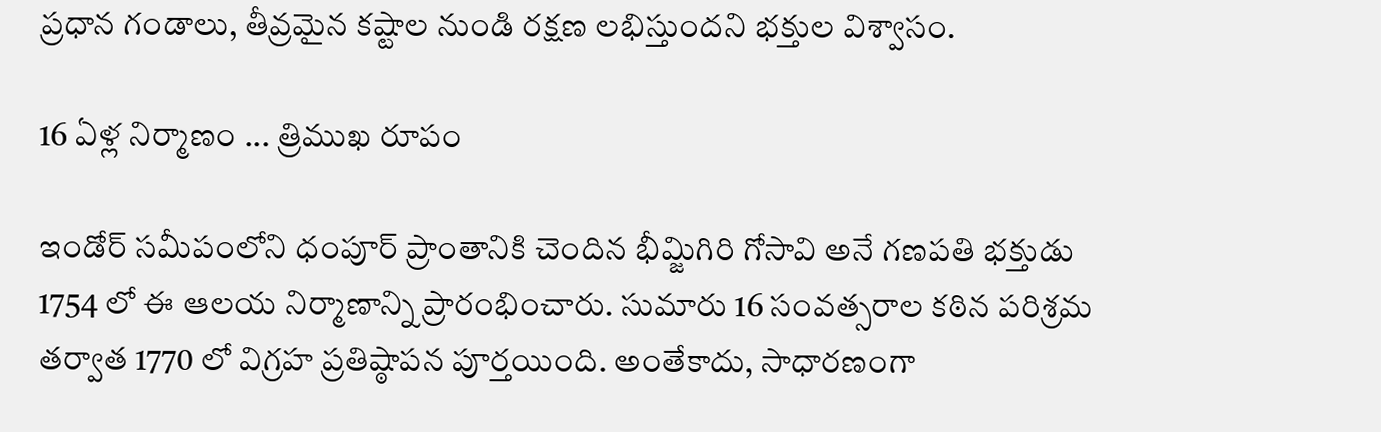ప్రధాన గండాలు, తీవ్రమైన కష్టాల నుండి రక్షణ లభిస్తుందని భక్తుల విశ్వాసం.

16 ఏళ్ల నిర్మాణం ... త్రిముఖ రూపం

ఇండోర్ సమీపంలోని ధంపూర్ ప్రాంతానికి చెందిన భీమ్జిగిరి గోసావి అనే గణపతి భక్తుడు 1754 లో ఈ ఆలయ నిర్మాణాన్ని ప్రారంభించారు. సుమారు 16 సంవత్సరాల కఠిన పరిశ్రమ తర్వాత 1770 లో విగ్రహ ప్రతిష్ఠాపన పూర్తయింది. అంతేకాదు, సాధారణంగా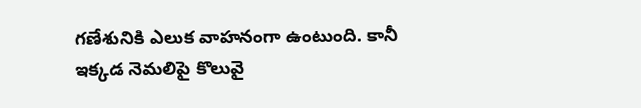గణేశునికి ఎలుక వాహనంగా ఉంటుంది. కానీ ఇక్కడ నెమలిపై కొలువై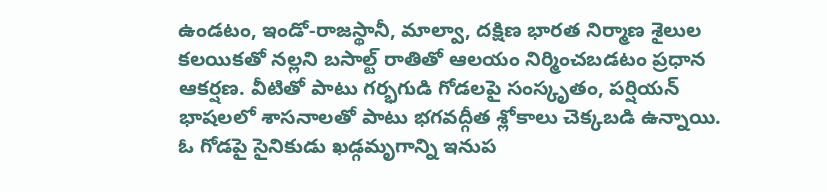ఉండటం, ఇండో-రాజస్థానీ, మాల్వా, దక్షిణ భారత నిర్మాణ శైలుల కలయికతో నల్లని బసాల్ట్ రాతితో ఆలయం నిర్మించబడటం ప్రధాన ఆకర్షణ. వీటితో పాటు గర్భగుడి గోడలపై సంస్కృతం, పర్షియన్ భాషలలో శాసనాలతో పాటు భగవద్గీత శ్లోకాలు చెక్కబడి ఉన్నాయి. ఓ గోడపై సైనికుడు ఖడ్గమృగాన్ని ఇనుప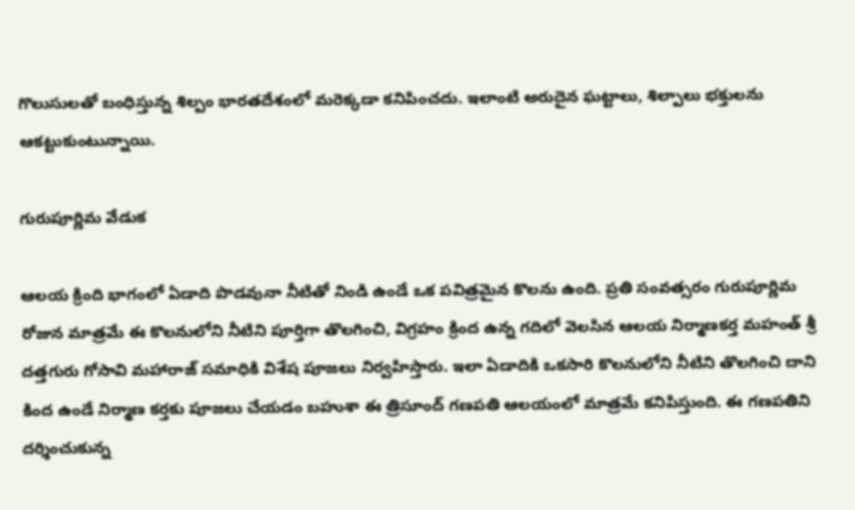గొలుసులతో బంధిస్తున్న శిల్పం భారతదేశంలో మరెక్కడా కనిపించదు. ఇలాంటి అరుదైన ఘట్టాలు, శిల్పాలు భక్తులను ఆకట్టుకుంటున్నాయి.

గురుపూర్ణిమ వేడుక

ఆలయ క్రింది భాగంలో ఏడాది పొడవునా నీటితో నిండి ఉండే ఒక పవిత్రమైన కొలను ఉంది. ప్రతి సంవత్సరం గురుపూర్ణిమ రోజున మాత్రమే ఈ కొలనులోని నీటిని పూర్తిగా తొలగించి, విగ్రహం క్రింద ఉన్న గదిలో వెలసిన ఆలయ నిర్మాణకర్త మహంత్ శ్రీ దత్తగురు గోసావి మహారాజ్ సమాధికి విశేష పూజలు నిర్వహిస్తారు. ఇలా ఏడాదికి ఒకసారి కొలనులోని నీటిని తొలగించి దాని కింద ఉండే నిర్మాణ కర్తకు పూజలు చేయడం బహుశా ఈ త్రిసూంద్ గణపతి ఆలయంలో మాత్రమే కనిపిస్తుంది. ఈ గణపతిని దర్శించుకున్న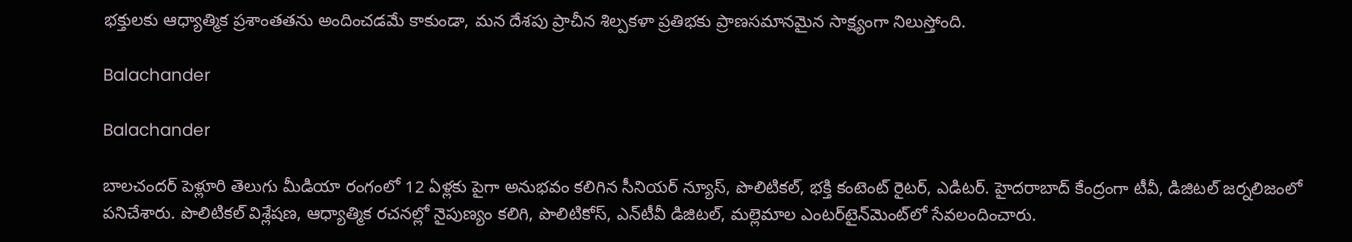భక్తులకు ఆధ్యాత్మిక ప్రశాంతతను అందించడమే కాకుండా, మన దేశపు ప్రాచీన శిల్పకళా ప్రతిభకు ప్రాణసమానమైన సాక్ష్యంగా నిలుస్తోంది.

Balachander

Balachander

బాలచందర్ పెళ్లూరి తెలుగు మీడియా రంగంలో 12 ఏళ్లకు పైగా అనుభవం కలిగిన సీనియర్ న్యూస్, పొలిటికల్, భక్తి కంటెంట్ రైటర్, ఎడిటర్. హైదరాబాద్ కేంద్రంగా టీవీ, డిజిటల్ జర్నలిజంలో పనిచేశారు. పొలిటికల్ విశ్లేషణ, ఆధ్యాత్మిక రచనల్లో నైపుణ్యం కలిగి, పొలిటికోస్, ఎన్‌టీవీ డిజిటల్, మల్లెమాల ఎంటర్‌టైన్‌మెంట్‌లో సేవలందించారు.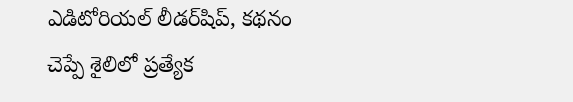ఎడిటోరియల్ లీడర్‌షిప్, కథనం చెప్పే శైలిలో ప్రత్యేక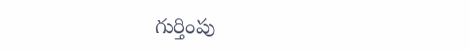గుర్తింపు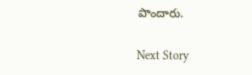పొందారు.

Next Story